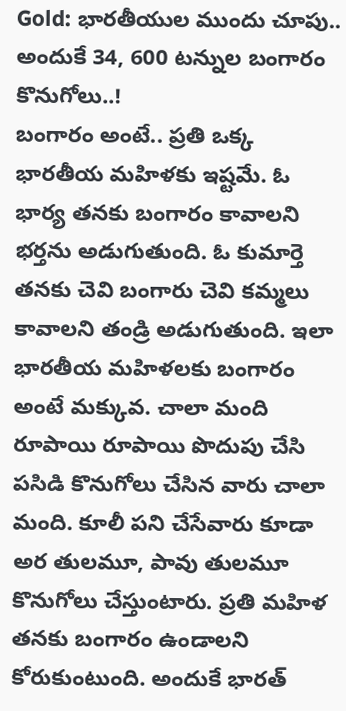Gold: భారతీయుల ముందు చూపు.. అందుకే 34, 600 టన్నుల బంగారం కొనుగోలు..!
బంగారం అంటే.. ప్రతి ఒక్క భారతీయ మహిళకు ఇష్టమే. ఓ భార్య తనకు బంగారం కావాలని భర్తను అడుగుతుంది. ఓ కుమార్తె తనకు చెవి బంగారు చెవి కమ్మలు కావాలని తండ్రి అడుగుతుంది. ఇలా భారతీయ మహిళలకు బంగారం అంటే మక్కువ. చాలా మంది రూపాయి రూపాయి పొదుపు చేసి పసిడి కొనుగోలు చేసిన వారు చాలా మంది. కూలీ పని చేసేవారు కూడా అర తులమూ, పావు తులమూ కొనుగోలు చేస్తుంటారు. ప్రతి మహిళ తనకు బంగారం ఉండాలని కోరుకుంటుంది. అందుకే భారత్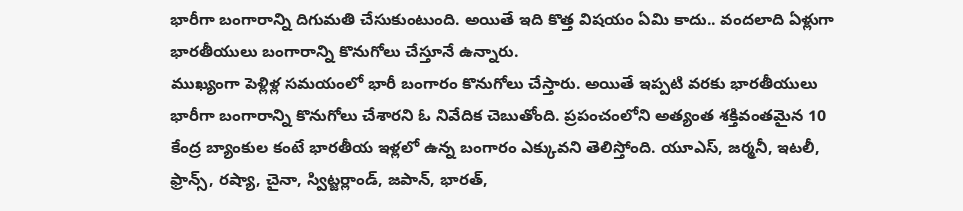భారీగా బంగారాన్ని దిగుమతి చేసుకుంటుంది. అయితే ఇది కొత్త విషయం ఏమి కాదు.. వందలాది ఏళ్లుగా భారతీయులు బంగారాన్ని కొనుగోలు చేస్తూనే ఉన్నారు.
ముఖ్యంగా పెళ్లిళ్ల సమయంలో భారీ బంగారం కొనుగోలు చేస్తారు. అయితే ఇప్పటి వరకు భారతీయులు భారీగా బంగారాన్ని కొనుగోలు చేశారని ఓ నివేదిక చెబుతోంది. ప్రపంచంలోని అత్యంత శక్తివంతమైన 10 కేంద్ర బ్యాంకుల కంటే భారతీయ ఇళ్లలో ఉన్న బంగారం ఎక్కువని తెలిస్తోంది. యూఎస్, జర్మనీ, ఇటలీ, ఫ్రాన్స్, రష్యా, చైనా, స్విట్జర్లాండ్, జపాన్, భారత్,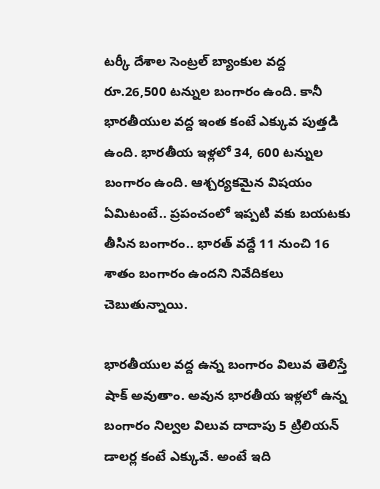టర్కీ దేశాల సెంట్రల్ బ్యాంకుల వద్ద రూ.26,500 టన్నుల బంగారం ఉంది. కానీ భారతీయుల వద్ద ఇంత కంటే ఎక్కువ పుత్తడి ఉంది. భారతీయ ఇళ్లలో 34, 600 టన్నుల బంగారం ఉంది. ఆశ్చర్యకమైన విషయం ఏమిటంటే.. ప్రపంచంలో ఇప్పటి వకు బయటకు తీసిన బంగారం.. భారత్ వద్దే 11 నుంచి 16 శాతం బంగారం ఉందని నివేదికలు చెబుతున్నాయి.

భారతీయుల వద్ద ఉన్న బంగారం విలువ తెలిస్తే షాక్ అవుతాం. అవున భారతీయ ఇళ్లలో ఉన్న బంగారం నిల్వల విలువ దాదాపు 5 ట్రిలియన్ డాలర్ల కంటే ఎక్కువే. అంటే ఇది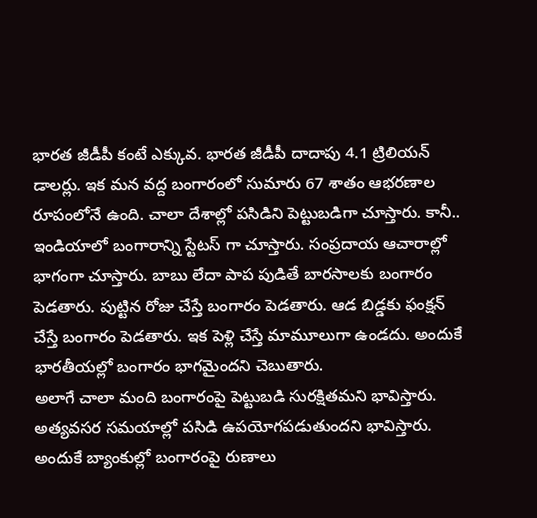భారత జీడీపీ కంటే ఎక్కువ. భారత జీడీపీ దాదాపు 4.1 ట్రిలియన్ డాలర్లు. ఇక మన వద్ద బంగారంలో సుమారు 67 శాతం ఆభరణాల రూపంలోనే ఉంది. చాలా దేశాల్లో పసిడిని పెట్టుబడిగా చూస్తారు. కానీ.. ఇండియాలో బంగారాన్ని స్టేటస్ గా చూస్తారు. సంప్రదాయ ఆచారాల్లో భాగంగా చూస్తారు. బాబు లేదా పాప పుడితే బారసాలకు బంగారం పెడతారు. పుట్టిన రోజు చేస్తే బంగారం పెడతారు. ఆడ బిడ్డకు ఫంక్షన్ చేస్తే బంగారం పెడతారు. ఇక పెళ్లి చేస్తే మామూలుగా ఉండదు. అందుకే భారతీయల్లో బంగారం భాగమైందని చెబుతారు.
అలాగే చాలా మంది బంగారంపై పెట్టుబడి సురక్షితమని భావిస్తారు. అత్యవసర సమయాల్లో పసిడి ఉపయోగపడుతుందని భావిస్తారు. అందుకే బ్యాంకుల్లో బంగారంపై రుణాలు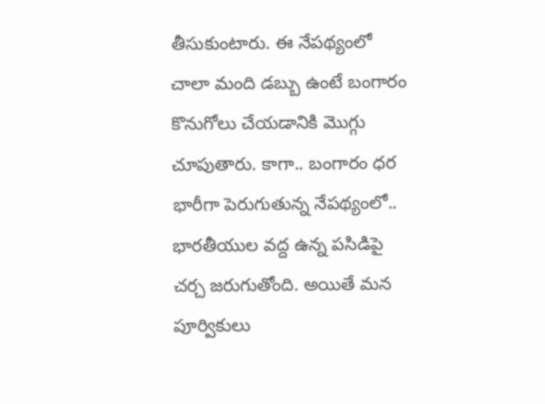తీసుకుంటారు. ఈ నేపథ్యంలో చాలా మంది డబ్బు ఉంటే బంగారం కొనుగోలు చేయడానికి మొగ్గు చూపుతారు. కాగా.. బంగారం ధర భారీగా పెరుగుతున్న నేపథ్యంలో.. భారతీయుల వద్ద ఉన్న పసిడిపై చర్చ జరుగుతోంది. అయితే మన పూర్వికులు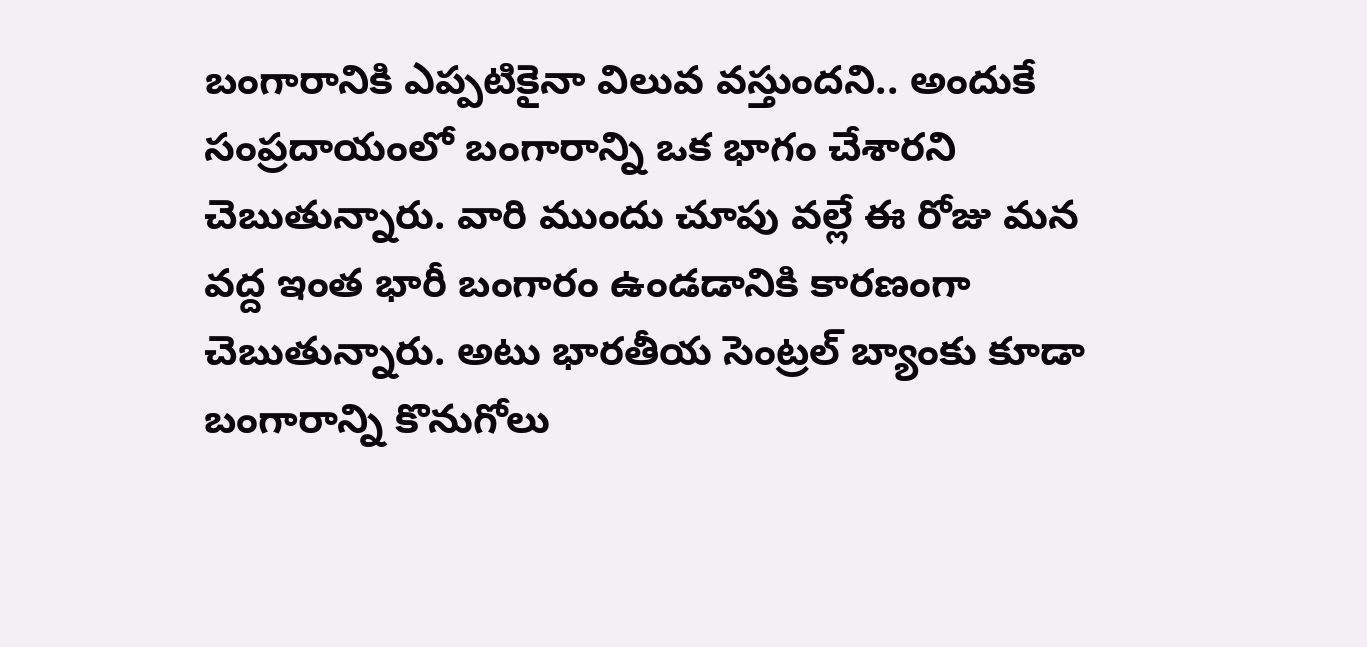బంగారానికి ఎప్పటికైనా విలువ వస్తుందని.. అందుకే సంప్రదాయంలో బంగారాన్ని ఒక భాగం చేశారని చెబుతున్నారు. వారి ముందు చూపు వల్లే ఈ రోజు మన వద్ద ఇంత భారీ బంగారం ఉండడానికి కారణంగా చెబుతున్నారు. అటు భారతీయ సెంట్రల్ బ్యాంకు కూడా బంగారాన్ని కొనుగోలు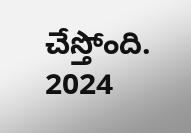చేస్తోంది. 2024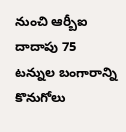నుంచి ఆర్బీఐ దాదాపు 75 టన్నుల బంగారాన్ని కొనుగోలు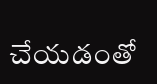చేయడంతో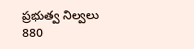ప్రభుత్వ నిల్వలు 880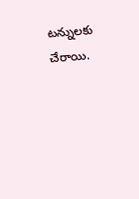టన్నులకు చేరాయి.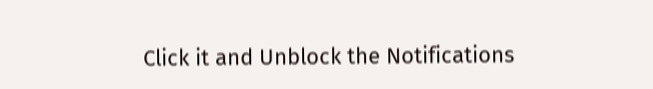Click it and Unblock the Notifications